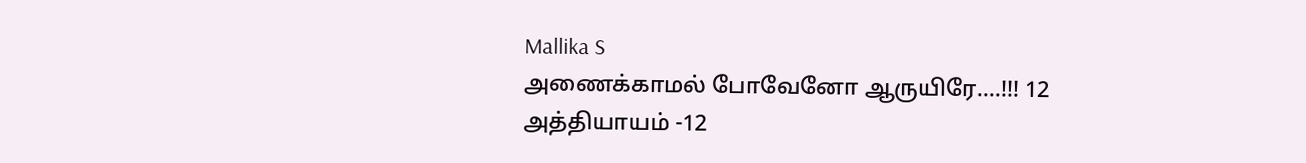Mallika S
அணைக்காமல் போவேனோ ஆருயிரே….!!! 12
அத்தியாயம் -12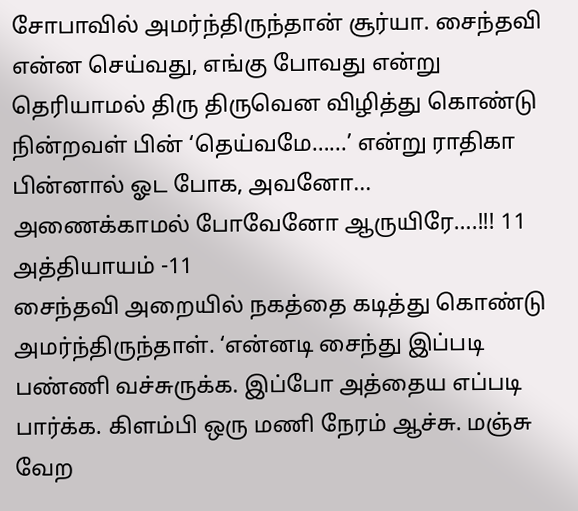சோபாவில் அமர்ந்திருந்தான் சூர்யா. சைந்தவி என்ன செய்வது, எங்கு போவது என்று தெரியாமல் திரு திருவென விழித்து கொண்டு நின்றவள் பின் ‘தெய்வமே…...’ என்று ராதிகா பின்னால் ஓட போக, அவனோ...
அணைக்காமல் போவேனோ ஆருயிரே….!!! 11
அத்தியாயம் -11
சைந்தவி அறையில் நகத்தை கடித்து கொண்டு அமர்ந்திருந்தாள். ‘என்னடி சைந்து இப்படி பண்ணி வச்சுருக்க. இப்போ அத்தைய எப்படி பார்க்க. கிளம்பி ஒரு மணி நேரம் ஆச்சு. மஞ்சு வேற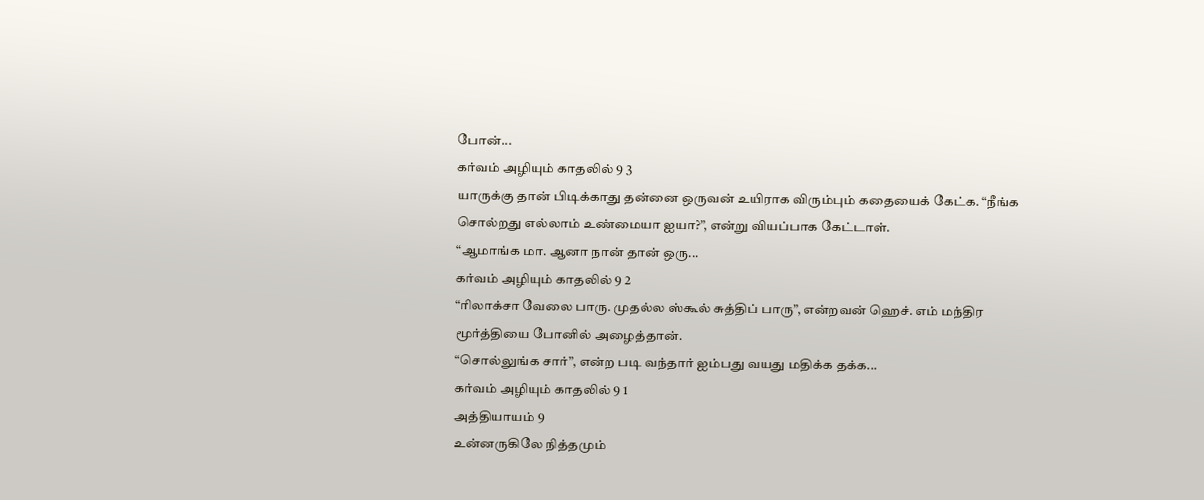போன்...
கர்வம் அழியும் காதலில் 9 3
யாருக்கு தான் பிடிக்காது தன்னை ஒருவன் உயிராக விரும்பும் கதையைக் கேட்க. “நீங்க சொல்றது எல்லாம் உண்மையா ஐயா?”, என்று வியப்பாக கேட்டாள்.
“ஆமாங்க மா. ஆனா நான் தான் ஒரு...
கர்வம் அழியும் காதலில் 9 2
“ரிலாக்சா வேலை பாரு. முதல்ல ஸ்கூல் சுத்திப் பாரு”, என்றவன் ஹெச். எம் மந்திர மூர்த்தியை போனில் அழைத்தான்.
“சொல்லுங்க சார்”, என்ற படி வந்தார் ஐம்பது வயது மதிக்க தக்க...
கர்வம் அழியும் காதலில் 9 1
அத்தியாயம் 9
உன்னருகிலே நித்தமும்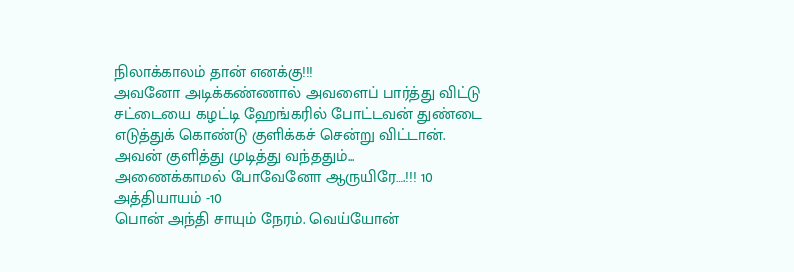நிலாக்காலம் தான் எனக்கு!!!
அவனோ அடிக்கண்ணால் அவளைப் பார்த்து விட்டு சட்டையை கழட்டி ஹேங்கரில் போட்டவன் துண்டை எடுத்துக் கொண்டு குளிக்கச் சென்று விட்டான்.
அவன் குளித்து முடித்து வந்ததும்...
அணைக்காமல் போவேனோ ஆருயிரே….!!! 10
அத்தியாயம் -10
பொன் அந்தி சாயும் நேரம். வெய்யோன்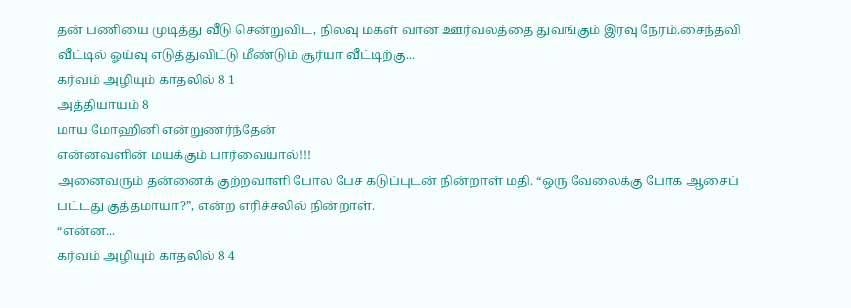தன் பணியை முடித்து வீடு சென்றுவிட, நிலவு மகள் வான ஊர்வலத்தை துவங்கும் இரவு நேரம்.சைந்தவி வீட்டில் ஓய்வு எடுத்துவிட்டு மீண்டும் சூர்யா வீட்டிற்கு...
கர்வம் அழியும் காதலில் 8 1
அத்தியாயம் 8
மாய மோஹினி என்றுணர்ந்தேன்
என்னவளின் மயக்கும் பார்வையால்!!!
அனைவரும் தன்னைக் குற்றவாளி போல பேச கடுப்புடன் நின்றாள் மதி. “ஒரு வேலைக்கு போக ஆசைப் பட்டது குத்தமாயா?”, என்ற எரிச்சலில் நின்றாள்.
“என்ன...
கர்வம் அழியும் காதலில் 8 4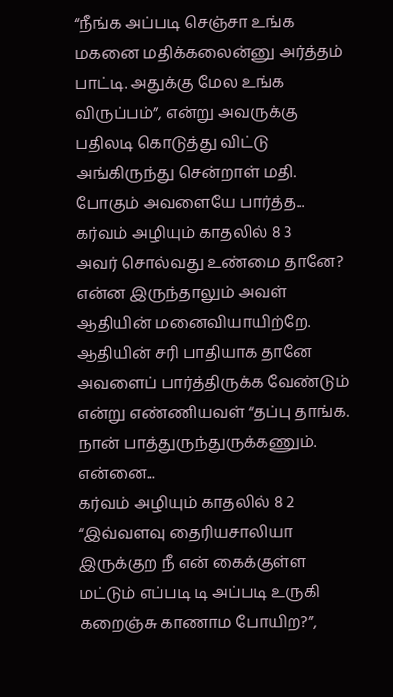“நீங்க அப்படி செஞ்சா உங்க மகனை மதிக்கலைன்னு அர்த்தம் பாட்டி. அதுக்கு மேல உங்க விருப்பம்”, என்று அவருக்கு பதிலடி கொடுத்து விட்டு அங்கிருந்து சென்றாள் மதி. போகும் அவளையே பார்த்த...
கர்வம் அழியும் காதலில் 8 3
அவர் சொல்வது உண்மை தானே? என்ன இருந்தாலும் அவள் ஆதியின் மனைவியாயிற்றே. ஆதியின் சரி பாதியாக தானே அவளைப் பார்த்திருக்க வேண்டும் என்று எண்ணியவள் “தப்பு தாங்க. நான் பாத்துருந்துருக்கணும். என்னை...
கர்வம் அழியும் காதலில் 8 2
“இவ்வளவு தைரியசாலியா இருக்குற நீ என் கைக்குள்ள மட்டும் எப்படி டி அப்படி உருகி கறைஞ்சு காணாம போயிற?”,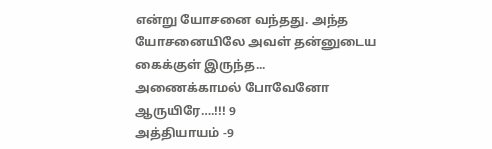என்று யோசனை வந்தது. அந்த யோசனையிலே அவள் தன்னுடைய கைக்குள் இருந்த...
அணைக்காமல் போவேனோ ஆருயிரே….!!! 9
அத்தியாயம் -9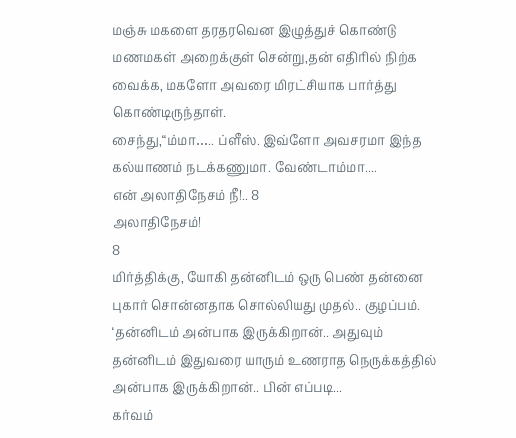மஞ்சு மகளை தரதரவென இழுத்துச் கொண்டு மணமகள் அறைக்குள் சென்று,தன் எதிரில் நிற்க வைக்க, மகளோ அவரை மிரட்சியாக பார்த்து கொண்டிருந்தாள்.
சைந்து,“ம்மா….. ப்ளீஸ். இவ்ளோ அவசரமா இந்த கல்யாணம் நடக்கணுமா. வேண்டாம்மா....
என் அலாதிநேசம் நீ!.. 8
அலாதிநேசம்!
8
மிர்த்திக்கு, யோகி தன்னிடம் ஒரு பெண் தன்னை புகார் சொன்னதாக சொல்லியது முதல்.. குழப்பம். ‘தன்னிடம் அன்பாக இருக்கிறான்.. அதுவும் தன்னிடம் இதுவரை யாரும் உணராத நெருக்கத்தில் அன்பாக இருக்கிறான்.. பின் எப்படி...
கர்வம்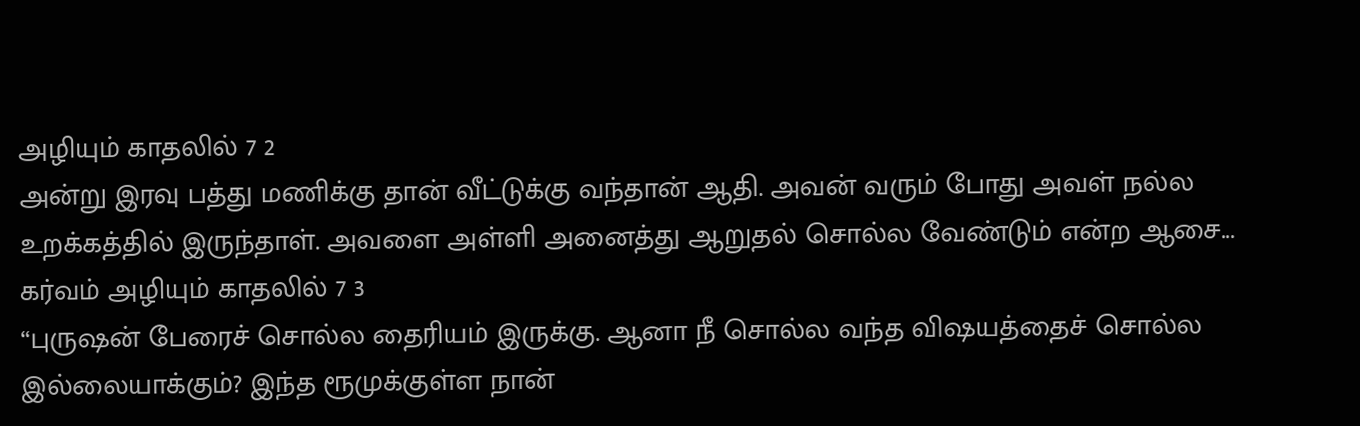அழியும் காதலில் 7 2
அன்று இரவு பத்து மணிக்கு தான் வீட்டுக்கு வந்தான் ஆதி. அவன் வரும் போது அவள் நல்ல உறக்கத்தில் இருந்தாள். அவளை அள்ளி அனைத்து ஆறுதல் சொல்ல வேண்டும் என்ற ஆசை...
கர்வம் அழியும் காதலில் 7 3
“புருஷன் பேரைச் சொல்ல தைரியம் இருக்கு. ஆனா நீ சொல்ல வந்த விஷயத்தைச் சொல்ல இல்லையாக்கும்? இந்த ரூமுக்குள்ள நான்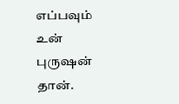எப்பவும் உன் புருஷன் தான்.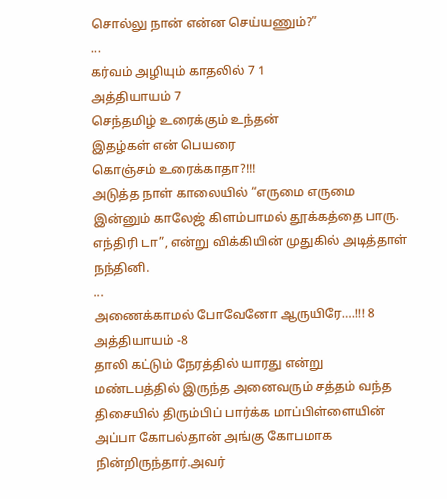சொல்லு நான் என்ன செய்யணும்?”
...
கர்வம் அழியும் காதலில் 7 1
அத்தியாயம் 7
செந்தமிழ் உரைக்கும் உந்தன்
இதழ்கள் என் பெயரை
கொஞ்சம் உரைக்காதா?!!!
அடுத்த நாள் காலையில் “எருமை எருமை இன்னும் காலேஜ் கிளம்பாமல் தூக்கத்தை பாரு. எந்திரி டா”, என்று விக்கியின் முதுகில் அடித்தாள் நந்தினி.
...
அணைக்காமல் போவேனோ ஆருயிரே….!!! 8
அத்தியாயம் -8
தாலி கட்டும் நேரத்தில் யாரது என்று மண்டபத்தில் இருந்த அனைவரும் சத்தம் வந்த திசையில் திரும்பிப் பார்க்க மாப்பிள்ளையின் அப்பா கோபல்தான் அங்கு கோபமாக நின்றிருந்தார்.அவர்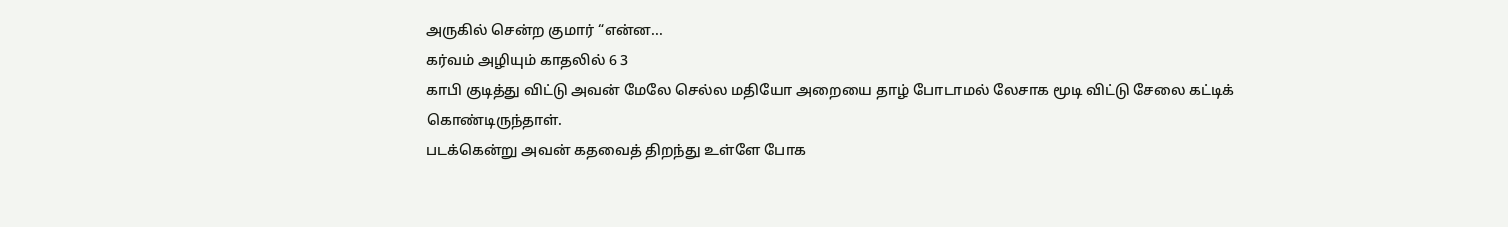அருகில் சென்ற குமார் “என்ன...
கர்வம் அழியும் காதலில் 6 3
காபி குடித்து விட்டு அவன் மேலே செல்ல மதியோ அறையை தாழ் போடாமல் லேசாக மூடி விட்டு சேலை கட்டிக் கொண்டிருந்தாள்.
படக்கென்று அவன் கதவைத் திறந்து உள்ளே போக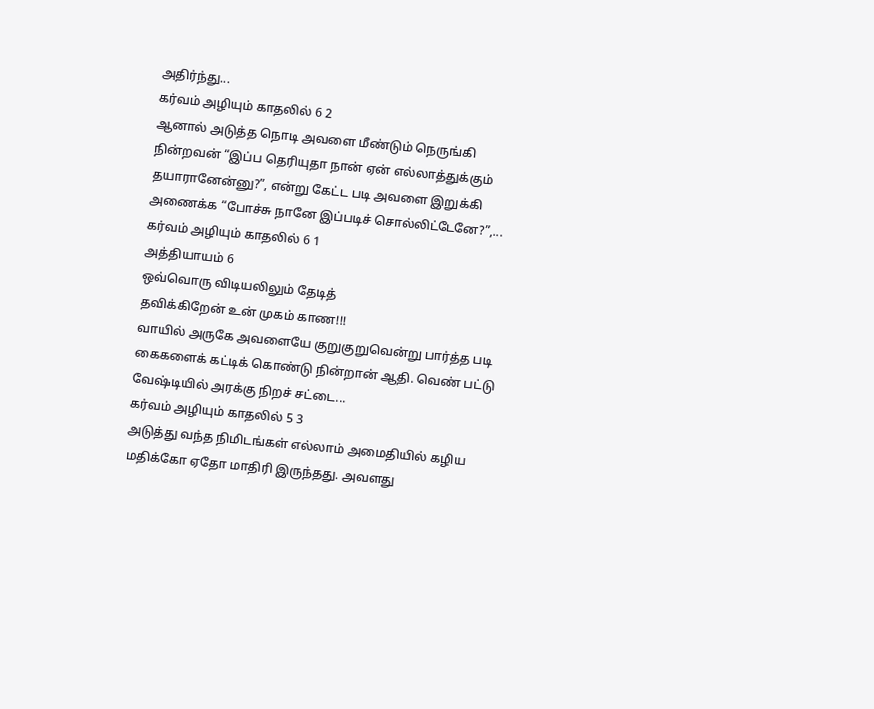அதிர்ந்து...
கர்வம் அழியும் காதலில் 6 2
ஆனால் அடுத்த நொடி அவளை மீண்டும் நெருங்கி நின்றவன் “இப்ப தெரியுதா நான் ஏன் எல்லாத்துக்கும் தயாரானேன்னு?”, என்று கேட்ட படி அவளை இறுக்கி அணைக்க “போச்சு நானே இப்படிச் சொல்லிட்டேனே?”,...
கர்வம் அழியும் காதலில் 6 1
அத்தியாயம் 6
ஒவ்வொரு விடியலிலும் தேடித்
தவிக்கிறேன் உன் முகம் காண!!!
வாயில் அருகே அவளையே குறுகுறுவென்று பார்த்த படி கைகளைக் கட்டிக் கொண்டு நின்றான் ஆதி. வெண் பட்டு வேஷ்டியில் அரக்கு நிறச் சட்டை...
கர்வம் அழியும் காதலில் 5 3
அடுத்து வந்த நிமிடங்கள் எல்லாம் அமைதியில் கழிய மதிக்கோ ஏதோ மாதிரி இருந்தது. அவளது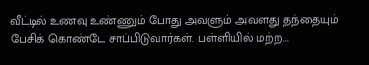வீட்டில் உணவு உண்ணும் போது அவளும் அவளது தந்தையும் பேசிக் கொண்டே சாப்பிடுவார்கள். பள்ளியில் மற்ற...